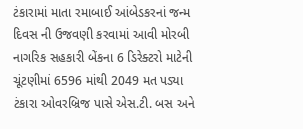ટંકારામાં માતા રમાબાઈ આંબેડકરનાં જન્મ દિવસ ની ઉજવણી કરવામાં આવી મોરબી નાગરિક સહકારી બેંકના 6 ડિરેક્ટરો માટેની ચૂંટણીમાં 6596 માંથી 2049 મત પડ્યા ટંકારા ઓવરબ્રિજ પાસે એસ.ટી. બસ અને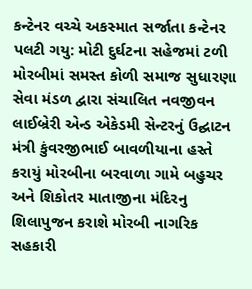કન્ટેનર વચ્ચે અકસ્માત સર્જાતા કન્ટેનર પલટી ગયુ: મોટી દુર્ઘટના સહેજમાં ટળી મોરબીમાં સમસ્ત કોળી સમાજ સુધારણા સેવા મંડળ દ્વારા સંચાલિત નવજીવન લાઈબ્રેરી એન્ડ એકેડમી સેન્ટરનું ઉદ્ઘાટન મંત્રી કુંવરજીભાઈ બાવળીયાના હસ્તે કરાયું મોરબીના બરવાળા ગામે બહુચર અને શિકોતર માતાજીના મંદિરનુ શિલાપુજન કરાશે મોરબી નાગરિક સહકારી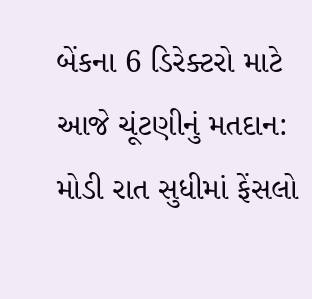બેંકના 6 ડિરેક્ટરો માટે આજે ચૂંટણીનું મતદાન: મોડી રાત સુધીમાં ફેંસલો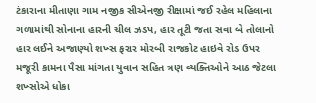ટંકારાના મીતાણા ગામ નજીક સીએનજી રીક્ષામાં જઈ રહેલ મહિલાના ગળામાંથી સોનાના હારની ચીલ ઝડપ, હાર તૂટી જતા સવા બે તોલાનો હાર લઈને અજાણ્યો શખ્સ ફરાર મોરબી રાજકોટ હાઇવે રોડ ઉપર મજૂરી કામના પૈસા માંગતા યુવાન સહિત ત્રણ વ્યક્તિઓને આઠ જેટલા શખ્સોએ ધોકા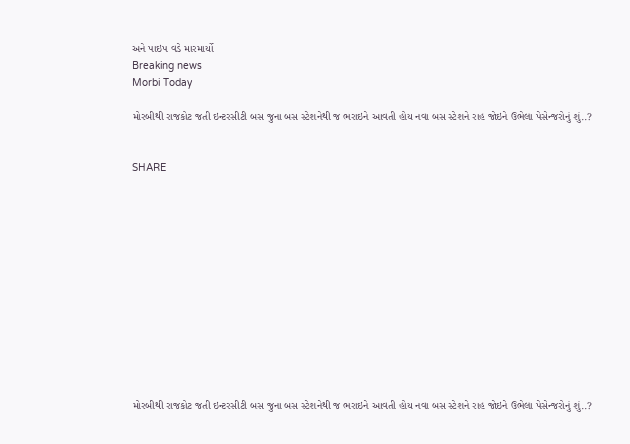અને પાઇપ વડે મારમાર્યો
Breaking news
Morbi Today

મોરબીથી રાજકોટ જતી ઇન્ટરસીટી બસ જુના બસ સ્ટેશનેથી જ ભરાઇને આવતી હોય નવા બસ સ્ટેશને રાહ જોઇને ઉભેલા પેસેન્જરોનું શું..?


SHARE













મોરબીથી રાજકોટ જતી ઇન્ટરસીટી બસ જુના બસ સ્ટેશનેથી જ ભરાઇને આવતી હોય નવા બસ સ્ટેશને રાહ જોઇને ઉભેલા પેસેન્જરોનું શું..?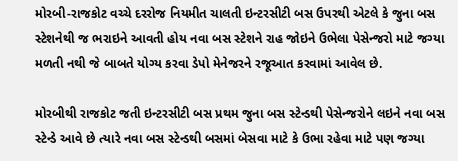મોરબી-રાજકોટ વચ્ચે દરરોજ નિયમીત ચાલતી ઇન્ટરસીટી બસ ઉપરથી એટલે કે જુના બસ સ્ટેશનેથી જ ભરાઇને આવતી હોય નવા બસ સ્ટેશને રાહ જોઇને ઉભેલા પેસેન્જરો માટે જગ્યા મળતી નથી જે બાબતે યોગ્ય કરવા ડેપો મેનેજરને રજૂઆત કરવામાં આવેલ છે.

મોરબીથી રાજકોટ જતી ઇન્ટરસીટી બસ પ્રથમ જુના બસ સ્ટેન્ડથી પેસેન્જરોને લઇને નવા બસ સ્ટેન્ડે આવે છે ત્યારે નવા બસ સ્ટેન્ડથી બસમાં બેસવા માટે કે ઉભા રહેવા માટે પણ જગ્યા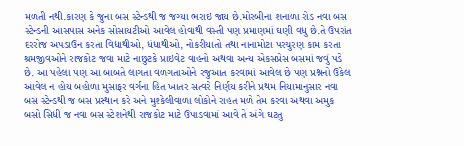મળતી નથી.કારણ કે જુના બસ સ્ટેન્ડથી જ જગ્યા ભરાઇ જાય છે.મોરબીના શનાળા રોડ નવા બસ સ્ટેન્ડની આસપાસ અનેક સોસાયટીઓ આવેલ હોવાથી વસ્તી પણ પ્રમાણમાં ઘણી વધુ છે.તે ઉપરાંત દરરોજ અપડાઉન કરતા વિદ્યાથીઓ, ધંધાથીઓ, નોકરીયાતો તથા નાનામોટા પરચુરણ કામ કરતા શ્રમજીવઓને રાજકોટ જવા માટે નાછુટકે પ્રાઇવેટ વાહનો અથવા અન્ય એકસપ્રેસ બસમાં જવું પડે છે. આ પહેલા પણ આ બાબતે લાગતા વળગતાઓને રજુઆત કરવામાં આવેલ છે પણ પ્રશ્નનો ઉકેલ આવેલ ન હોય બહોળા મુસાફર વર્ગના હિત ખાતર સત્વરે નિર્ણય કરીને પ્રથમ નિયામાનુસાર નવા બસ સ્ટેન્ડથી જ બસ પ્રસ્થાન કરે અને મુશ્કેલીવાળા લોકોને રાહત મળે તેમ કરવા અથવા અમુક બસો સિધી જ નવા બસ સ્ટેશનેથી રાજકોટ માટે ઉપાડવામાં આવે તે અંગે ઘટતુ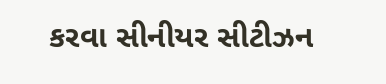કરવા સીનીયર સીટીઝન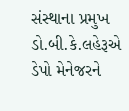સંસ્થાના પ્રમુખ ડો.બી.કે.લહેરૂએ ડેપો મેનેજરને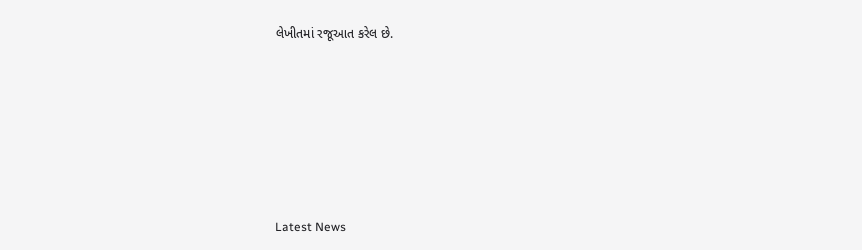લેખીતમાં રજૂઆત કરેલ છે.






Latest News